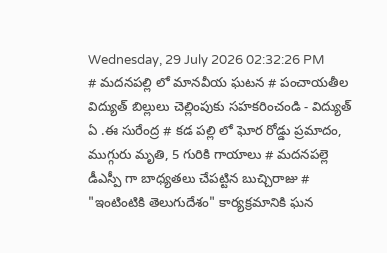Wednesday, 29 July 2026 02:32:26 PM
# మదనపల్లి లో మానవీయ ఘటన # పంచాయతీల విద్యుత్ బిల్లులు చెల్లింపుకు సహకరించండి - విద్యుత్ ఏ .ఈ సురేంద్ర # కడ పల్లి లో ఘోర రోడ్డు ప్రమాదం, ముగ్గురు మృతి, 5 గురికి గాయాలు # మదనపల్లె డీఎస్పీ గా బాధ్యతలు చేపట్టిన బుచ్చిరాజు # "ఇంటింటికి తెలుగుదేశం" కార్యక్రమానికి ఘన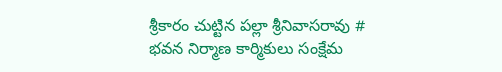శ్రీకారం చుట్టిన పల్లా శ్రీనివాసరావు # భవన నిర్మాణ కార్మికులు సంక్షేమ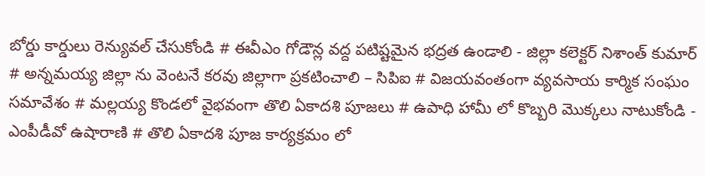బోర్డు కార్డులు రెన్యువల్ చేసుకోండి # ఈవీఎం గోడౌన్ల వద్ద పటిష్టమైన భద్రత ఉండాలి - జిల్లా కలెక్టర్ నిశాంత్ కుమార్ # అన్నమయ్య జిల్లా ను వెంటనే కరవు జిల్లాగా ప్రకటించాలి – సిపిఐ # విజయవంతంగా వ్యవసాయ కార్మిక సంఘం సమావేశం # మల్లయ్య కొండలో వైభవంగా తొలి ఏకాదశి పూజలు # ఉపాధి హామీ లో కొబ్బరి మొక్కలు నాటుకోండి - ఎంపీడీవో ఉషారాణి # తొలి ఏకాదశి పూజ కార్యక్రమం లో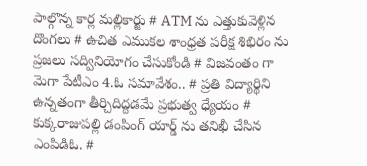పాల్గొన్న కార్ల మల్లికార్జు # ATM ను ఎత్తుకువెళ్లిన దొంగలు # ఉచిత ఎముకల శాంధ్రత పరీక్ష శిభిరం ను ప్రజలు సద్వినియోగం చేసుకోండి # విజవంతం గా మెగా పేటీఎం 4.ఓ సమావేశం.. # ప్రతి విద్యార్థిని ఉన్నతంగా తీర్చిదిద్దడమే ప్రభుత్వ ధ్యేయం # కుక్కరాజుపల్లి డంపింగ్ యార్డ్ ను తనిఖీ చేసిన ఎంపిడిఓ. #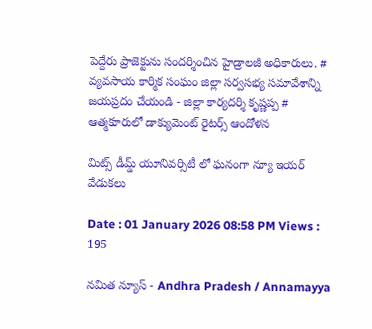పెద్దేరు ప్రాజెక్టును సందర్శించిన హైడ్రాలజీ అధికారులు. # వ్యవసాయ కార్మిక సంఘం జిల్లా సర్వసభ్య సమావేశాన్ని జయప్రదం చేయండి - జిల్లా కార్యదర్శి కృష్ణప్ప # ఆత్మకూరులో డాక్యుమెంట్ రైటర్స్ ఆందోళన

మిట్స్ డీమ్డ్ యూనివర్సిటీ లో ఘనంగా న్యూ ఇయర్ వేడుకలు

Date : 01 January 2026 08:58 PM Views : 195

నమిత న్యూస్ - Andhra Pradesh / Annamayya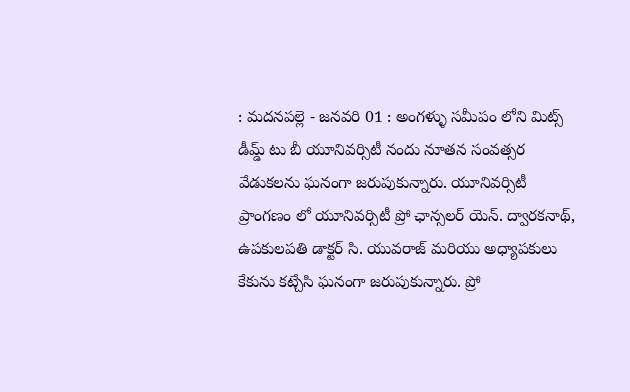: మదనపల్లె - జనవరి 01 : అంగళ్ళు సమీపం లోని మిట్స్ డీమ్డ్ టు బీ యూనివర్సిటీ నందు నూతన సంవత్సర వేడుకలను ఘనంగా జరుపుకున్నారు. యూనివర్సిటీ ప్రాంగణం లో యూనివర్సిటీ ప్రో ఛాన్సలర్ యెన్. ద్వారకనాథ్, ఉపకులపతి డాక్టర్ సి. యువరాజ్ మరియు అధ్యాపకులు కేకును కట్చేసి ఘనంగా జరుపుకున్నారు. ప్రో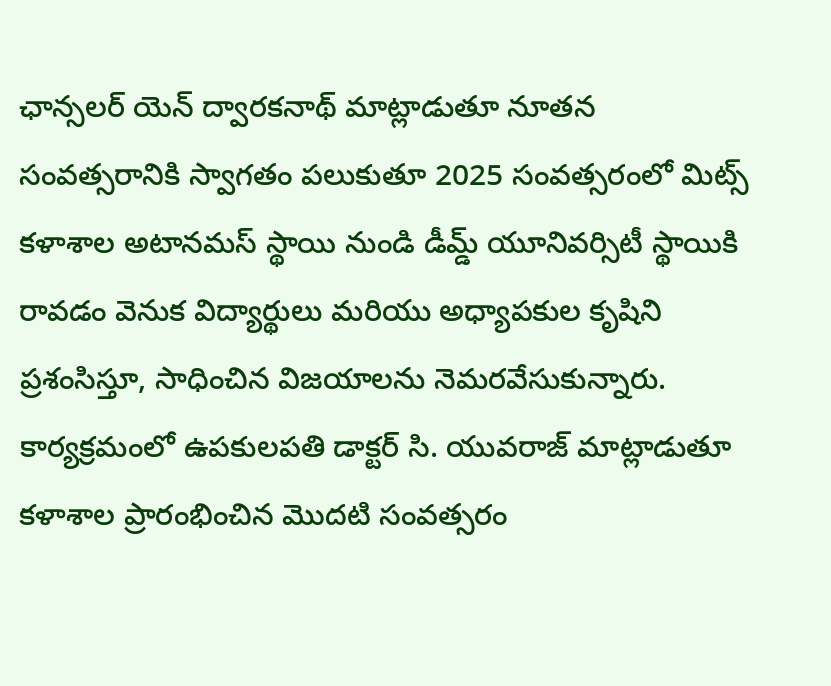ఛాన్సలర్ యెన్ ద్వారకనాథ్ మాట్లాడుతూ నూతన సంవత్సరానికి స్వాగతం పలుకుతూ 2025 సంవత్సరంలో మిట్స్ కళాశాల అటానమస్ స్థాయి నుండి డీమ్డ్ యూనివర్సిటీ స్థాయికి రావడం వెనుక విద్యార్థులు మరియు అధ్యాపకుల కృషిని ప్రశంసిస్తూ, సాధించిన విజయాలను నెమరవేసుకున్నారు. కార్యక్రమంలో ఉపకులపతి డాక్టర్ సి. యువరాజ్ మాట్లాడుతూ కళాశాల ప్రారంభించిన మొదటి సంవత్సరం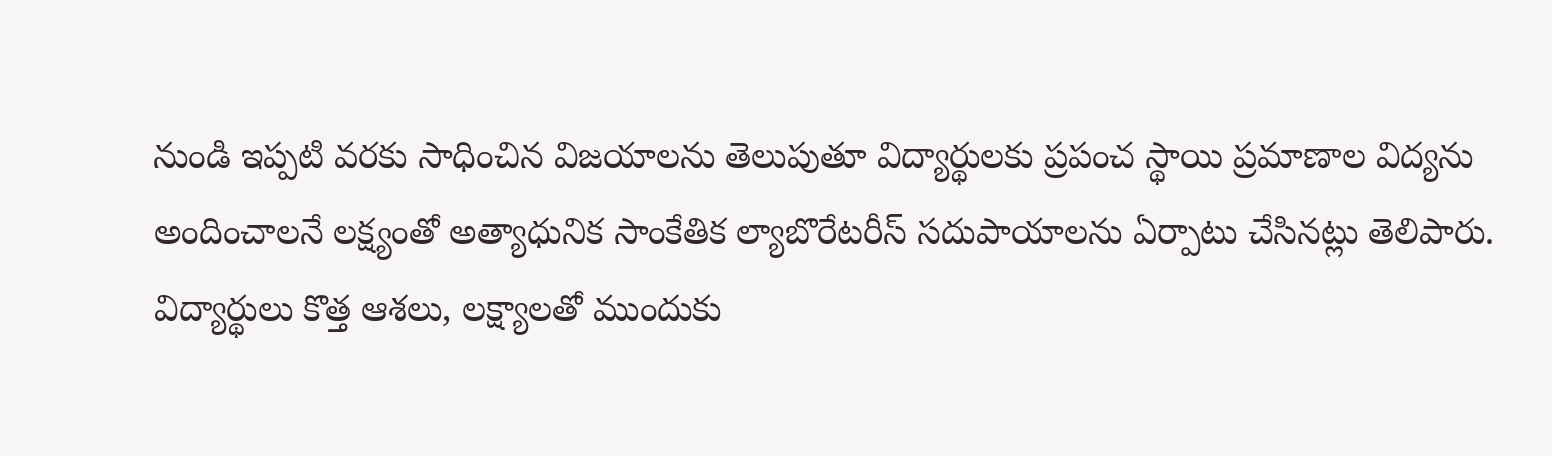నుండి ఇప్పటి వరకు సాధించిన విజయాలను తెలుపుతూ విద్యార్థులకు ప్రపంచ స్థాయి ప్రమాణాల విద్యను అందించాలనే లక్ష్యంతో అత్యాధునిక సాంకేతిక ల్యాబొరేటరీస్ సదుపాయాలను ఏర్పాటు చేసినట్లు తెలిపారు. విద్యార్థులు కొత్త ఆశలు, లక్ష్యాలతో ముందుకు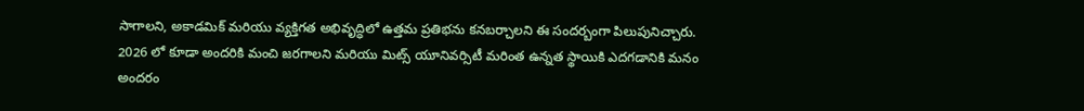సాగాలని, అకాడమిక్ మరియు వ్యక్తిగత అభివృద్ధిలో ఉత్తమ ప్రతిభను కనబర్చాలని ఈ సందర్బంగా పిలుపునిచ్చారు. 2026 లో కూడా అందరికి మంచి జరగాలని మరియు మిట్స్ యూనివర్సిటీ మరింత ఉన్నత స్థాయికి ఎదగడానికి మనం అందరం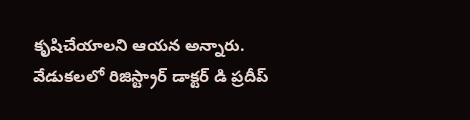కృషిచేయాలని ఆయన అన్నారు. వేడుకలలో రిజిస్ట్రార్ డాక్టర్ డి ప్రదీప్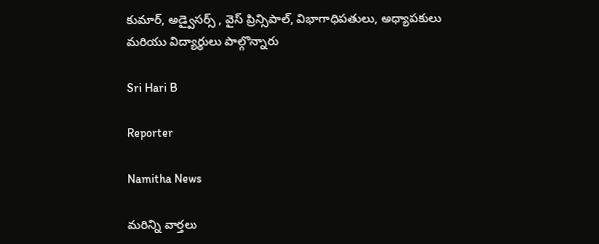కుమార్, అడ్వైసర్స్ , వైస్ ప్రిన్సిపాల్, విభాగాధిపతులు, అధ్యాపకులు మరియు విద్యార్థులు పాల్గొన్నారు

Sri Hari B

Reporter

Namitha News

మరిన్ని వార్తలు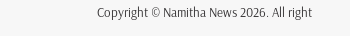Copyright © Namitha News 2026. All right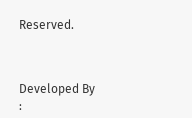Reserved.



Developed By :